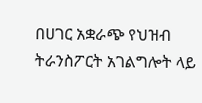በሀገር አቋራጭ የህዝብ ትራንስፖርት አገልግሎት ላይ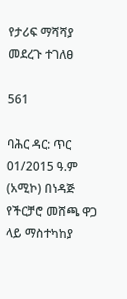የታሪፍ ማሻሻያ መደረጉ ተገለፀ

561

ባሕር ዳር: ጥር 01/2015 ዓ.ም (አሚኮ) በነዳጅ የችርቻሮ መሸጫ ዋጋ ላይ ማስተካከያ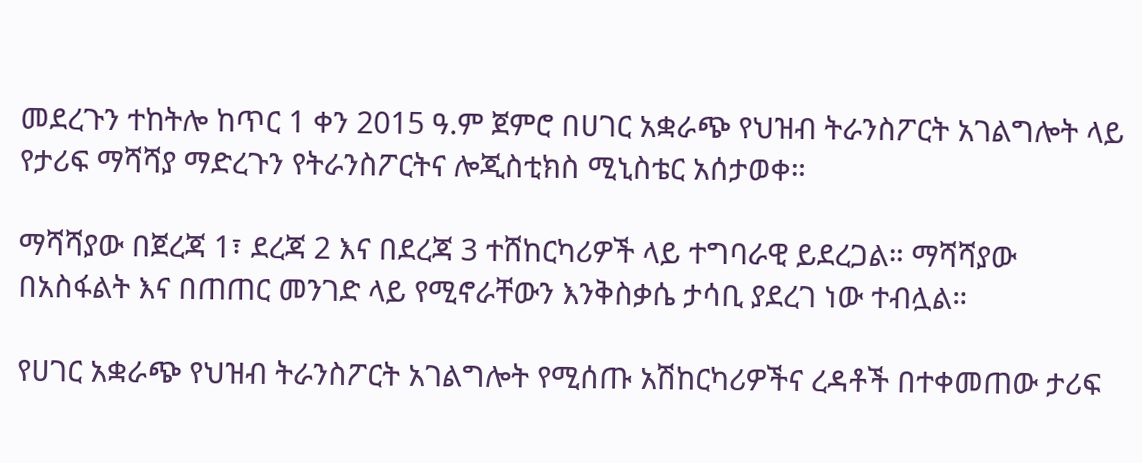መደረጉን ተከትሎ ከጥር 1 ቀን 2015 ዓ.ም ጀምሮ በሀገር አቋራጭ የህዝብ ትራንስፖርት አገልግሎት ላይ የታሪፍ ማሻሻያ ማድረጉን የትራንስፖርትና ሎጂስቲክስ ሚኒስቴር አሰታወቀ።

ማሻሻያው በጀረጃ 1፣ ደረጃ 2 እና በደረጃ 3 ተሸከርካሪዎች ላይ ተግባራዊ ይደረጋል። ማሻሻያው በአስፋልት እና በጠጠር መንገድ ላይ የሚኖራቸውን እንቅስቃሴ ታሳቢ ያደረገ ነው ተብሏል።

የሀገር አቋራጭ የህዝብ ትራንስፖርት አገልግሎት የሚሰጡ አሽከርካሪዎችና ረዳቶች በተቀመጠው ታሪፍ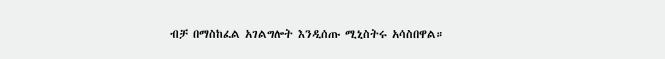ብቻ በማስከፈል አገልግሎት እንዲሰጡ ሚኒስትሩ አሳስበዋል።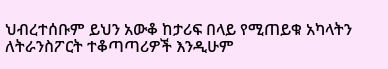ህብረተሰቡም ይህን አውቆ ከታሪፍ በላይ የሚጠይቁ አካላትን ለትራንስፖርት ተቆጣጣሪዎች እንዲሁም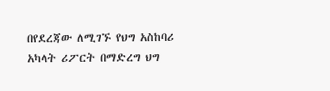በየደረጃው ለሚገኙ የህግ አስከባሪ አካላት ሪፖርት በማድረግ ህግ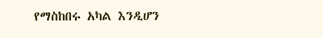የማስከበሩ አካል እንዲሆን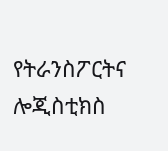የትራንስፖርትና ሎጂስቲክስ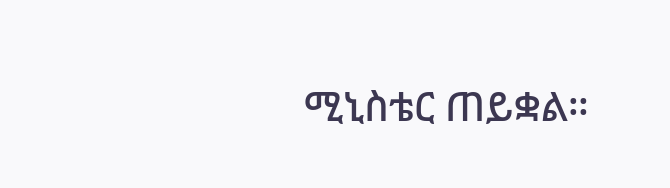ሚኒስቴር ጠይቋል።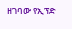ዘገባው የኢፕድ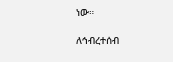ነው።

ለኅብረተሰብ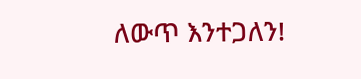ለውጥ እንተጋለን!